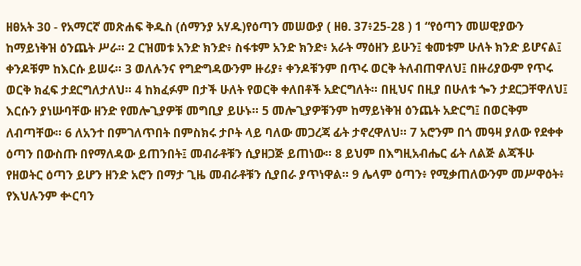ዘፀአት 30 - የአማርኛ መጽሐፍ ቅዱስ (ሰማንያ አሃዱ)የዕጣን መሠውያ ( ዘፀ. 37፥25-28 ) 1 “የዕጣን መሠዊያውን ከማይነቅዝ ዕንጨት ሥራ። 2 ርዝመቱ አንድ ክንድ፥ ስፋቱም አንድ ክንድ፥ አራት ማዕዘን ይሁን፤ ቁመቱም ሁለት ክንድ ይሆናል፤ ቀንዶቹም ከእርሱ ይሠሩ። 3 ወለሉንና የግድግዳውንም ዙሪያ፥ ቀንዶቹንም በጥሩ ወርቅ ትለብጠዋለህ፤ በዙሪያውም የጥሩ ወርቅ ክፈፍ ታደርግለታለህ። 4 ከክፈፉም በታች ሁለት የወርቅ ቀለበቶች አድርግለት። በዚህና በዚያ በሁለቱ ጐን ታደርጋቸዋለህ፤ እርሱን ያነሡባቸው ዘንድ የመሎጊያዎቹ መግቢያ ይሁኑ። 5 መሎጊያዎቹንም ከማይነቅዝ ዕንጨት አድርግ፤ በወርቅም ለብጣቸው። 6 ለአንተ በምገለጥበት በምስክሩ ታቦት ላይ ባለው መጋረጃ ፊት ታኖረዋለህ። 7 አሮንም በጎ መዓዛ ያለው የደቀቀ ዕጣን በውስጡ በየማለዳው ይጠንበት፤ መብራቶቹን ሲያዘጋጅ ይጠነው። 8 ይህም በእግዚአብሔር ፊት ለልጅ ልጃችሁ የዘወትር ዕጣን ይሆን ዘንድ አሮን በማታ ጊዜ መብራቶቹን ሲያበራ ያጥነዋል። 9 ሌላም ዕጣን፥ የሚቃጠለውንም መሥዋዕት፥ የእህሉንም ቍርባን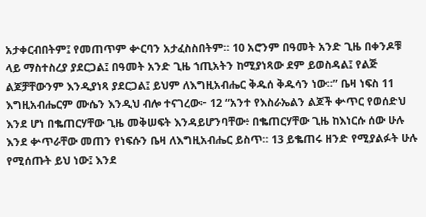አታቀርብበትም፤ የመጠጥም ቍርባን አታፈስስበትም። 10 አሮንም በዓመት አንድ ጊዜ በቀንዶቹ ላይ ማስተስረያ ያደርጋል፤ በዓመት አንድ ጊዜ ኀጢአትን ከሚያነጻው ደም ይወስዳል፤ የልጅ ልጆቻቸውንም እንዲያነጻ ያደርጋል፤ ይህም ለእግዚአብሔር ቅዱሰ ቅዱሳን ነው።” ቤዛ ነፍስ 11 እግዚአብሔርም ሙሴን እንዲህ ብሎ ተናገረው፦ 12 “አንተ የእስራኤልን ልጆች ቍጥር የወሰድህ እንደ ሆነ በቈጠርሃቸው ጊዜ መቅሠፍት እንዳይሆንባቸው፥ በቈጠርሃቸው ጊዜ ከእነርሱ ሰው ሁሉ እንደ ቍጥራቸው መጠን የነፍሱን ቤዛ ለእግዚአብሔር ይስጥ። 13 ይቈጠሩ ዘንድ የሚያልፉት ሁሉ የሚሰጡት ይህ ነው፤ እንደ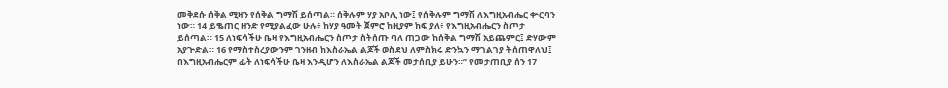መቅደሱ ሰቅል ሚዛን የሰቅል ግማሽ ይሰጣል። ሰቅሉም ሃያ አቦሊ ነው፤ የሰቅሉም ግማሽ ለእግዚአብሔር ቍርባን ነው። 14 ይቈጠር ዘንድ የሚያልፈው ሁሉ፥ ከሃያ ዓመት ጀምሮ ከዚያም ከፍ ያለ፥ የእግዚአብሔርን ስጦታ ይሰጣል። 15 ለነፍሳችሁ ቤዛ የእግዚአብሔርን ስጦታ ስትሰጡ ባለ ጠጋው ከሰቅል ግማሽ አይጨምር፤ ድሃውም አያጕድል። 16 የማስተስረያውንም ገንዘብ ከእስራኤል ልጆች ወስደህ ለምስክሩ ድንኳን ማገልገያ ትሰጠዋለህ፤ በእግዚአብሔርም ፊት ለነፍሳችሁ ቤዛ እንዲሆን ለእስራኤል ልጆች መታሰቢያ ይሁን።” የመታጠቢያ ሰን 17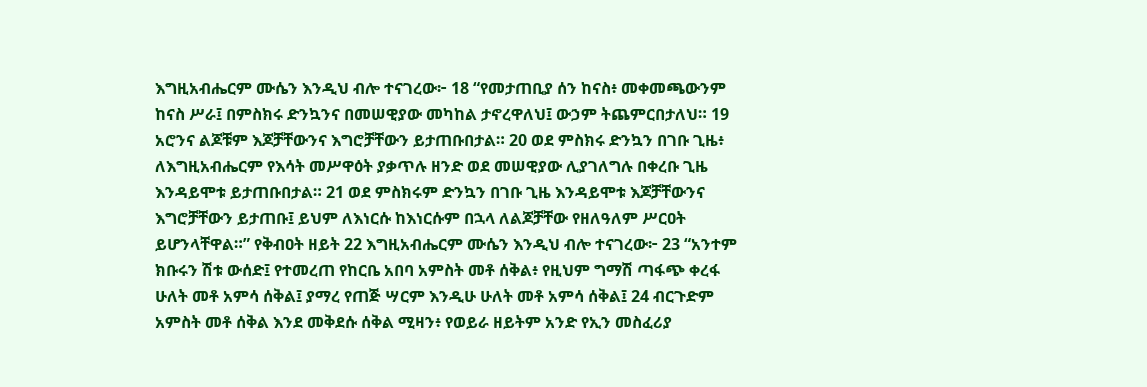እግዚአብሔርም ሙሴን እንዲህ ብሎ ተናገረው፦ 18 “የመታጠቢያ ሰን ከናስ፥ መቀመጫውንም ከናስ ሥራ፤ በምስክሩ ድንኳንና በመሠዊያው መካከል ታኖረዋለህ፤ ውኃም ትጨምርበታለህ። 19 አሮንና ልጆቹም እጆቻቸውንና እግሮቻቸውን ይታጠቡበታል። 20 ወደ ምስክሩ ድንኳን በገቡ ጊዜ፥ ለእግዚአብሔርም የእሳት መሥዋዕት ያቃጥሉ ዘንድ ወደ መሠዊያው ሊያገለግሉ በቀረቡ ጊዜ እንዳይሞቱ ይታጠቡበታል። 21 ወደ ምስክሩም ድንኳን በገቡ ጊዜ እንዳይሞቱ እጆቻቸውንና እግሮቻቸውን ይታጠቡ፤ ይህም ለእነርሱ ከእነርሱም በኋላ ለልጆቻቸው የዘለዓለም ሥርዐት ይሆንላቸዋል።” የቅብዐት ዘይት 22 እግዚአብሔርም ሙሴን እንዲህ ብሎ ተናገረው፦ 23 “አንተም ክቡሩን ሽቱ ውሰድ፤ የተመረጠ የከርቤ አበባ አምስት መቶ ሰቅል፥ የዚህም ግማሽ ጣፋጭ ቀረፋ ሁለት መቶ አምሳ ሰቅል፤ ያማረ የጠጅ ሣርም እንዲሁ ሁለት መቶ አምሳ ሰቅል፤ 24 ብርጉድም አምስት መቶ ሰቅል እንደ መቅደሱ ሰቅል ሚዛን፥ የወይራ ዘይትም አንድ የኢን መስፈሪያ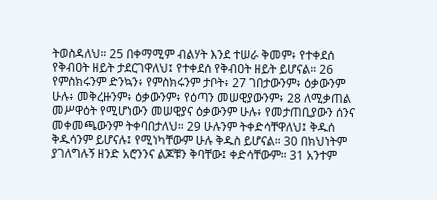ትወስዳለህ። 25 በቀማሚም ብልሃት እንደ ተሠራ ቅመም፥ የተቀደሰ የቅብዐት ዘይት ታደርገዋለህ፤ የተቀደሰ የቅብዐት ዘይት ይሆናል። 26 የምስክሩንም ድንኳን፥ የምስክሩንም ታቦት፥ 27 ገበታውንም፥ ዕቃውንም ሁሉ፥ መቅረዙንም፥ ዕቃውንም፥ የዕጣን መሠዊያውንም፥ 28 ለሚቃጠል መሥዋዕት የሚሆነውን መሠዊያና ዕቃውንም ሁሉ፥ የመታጠቢያውን ሰንና መቀመጫውንም ትቀባበታለህ። 29 ሁሉንም ትቀድሳቸዋለህ፤ ቅዱሰ ቅዱሳንም ይሆናሉ፤ የሚነካቸውም ሁሉ ቅዱስ ይሆናል። 30 በክህነትም ያገለግሉኝ ዘንድ አሮንንና ልጆቹን ቅባቸው፤ ቀድሳቸውም። 31 አንተም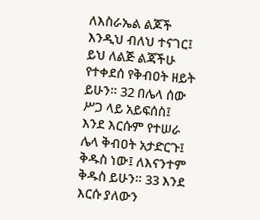ለእስራኤል ልጆች እንዲህ ብለህ ተናገር፤ ይህ ለልጅ ልጃችሁ የተቀደሰ የቅብዐት ዘይት ይሁን። 32 በሌላ ሰው ሥጋ ላይ አይፍሰስ፤ እንደ እርሱም የተሠራ ሌላ ቅብዐት አታድርጉ፤ ቅዱስ ነው፤ ለእናንተም ቅዱስ ይሁን። 33 እንደ እርሱ ያለውን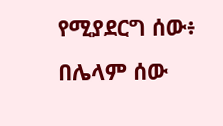የሚያደርግ ሰው፥ በሌላም ሰው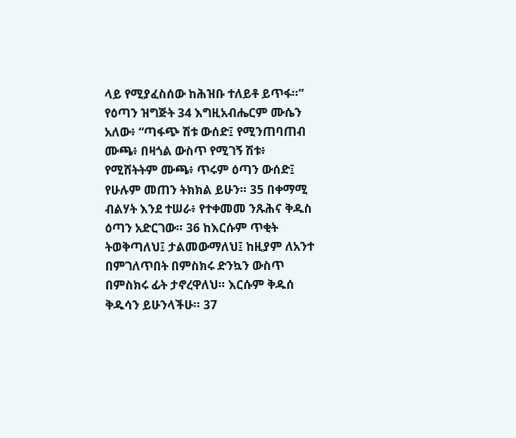ላይ የሚያፈስሰው ከሕዝቡ ተለይቶ ይጥፋ።” የዕጣን ዝግጅት 34 እግዚአብሔርም ሙሴን አለው፥ “ጣፋጭ ሽቱ ውሰድ፤ የሚንጠባጠብ ሙጫ፥ በዛጎል ውስጥ የሚገኝ ሽቱ፥ የሚሸትትም ሙጫ፥ ጥሩም ዕጣን ውሰድ፤ የሁሉም መጠን ትክክል ይሁን። 35 በቀማሚ ብልሃት እንደ ተሠራ፥ የተቀመመ ንጹሕና ቅዱስ ዕጣን አድርገው። 36 ከእርሱም ጥቂት ትወቅጣለህ፤ ታልመውማለህ፤ ከዚያም ለአንተ በምገለጥበት በምስክሩ ድንኳን ውስጥ በምስክሩ ፊት ታኖረዋለህ። እርሱም ቅዱሰ ቅዱሳን ይሁንላችሁ። 37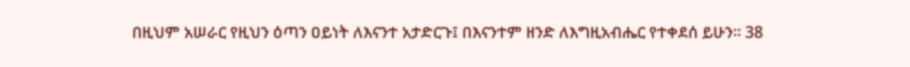በዚህም አሠራር የዚህን ዕጣን ዐይነት ለእናንተ አታድርጉ፤ በእናንተም ዘንድ ለእግዚአብሔር የተቀደሰ ይሁን። 38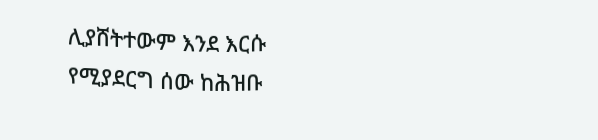ሊያሸትተውም እንደ እርሱ የሚያደርግ ሰው ከሕዝቡ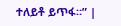ተለይቶ ይጥፋ።” |